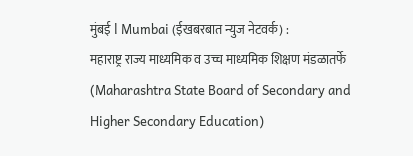मुंबई l Mumbai (ईखबरबात न्युज नेटवर्क) :
महाराष्ट्र राज्य माध्यमिक व उच्च माध्यमिक शिक्षण मंडळातर्फे (Maharashtra State Board of Secondary and Higher Secondary Education)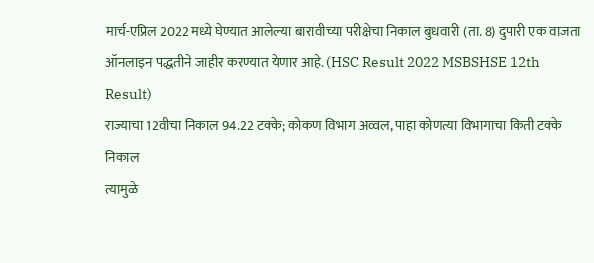मार्च-एप्रिल 2022 मध्ये घेण्यात आलेल्या बारावीच्या परीक्षेचा निकाल बुधवारी (ता. 8) दुपारी एक वाजता ऑनलाइन पद्धतीने जाहीर करण्यात येणार आहे. (HSC Result 2022 MSBSHSE 12th Result)
राज्याचा 12वीचा निकाल 94.22 टक्के; कोकण विभाग अव्वल, पाहा कोणत्या विभागाचा किती टक्के निकाल
त्यामुळे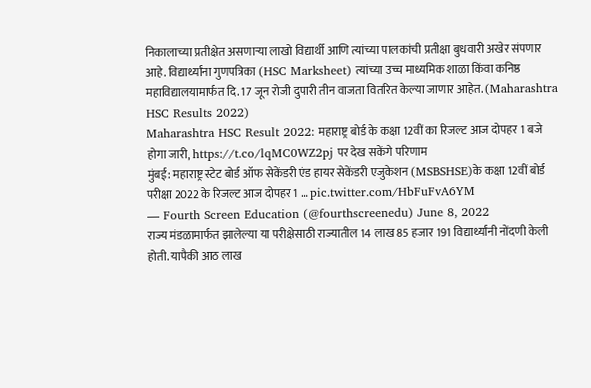निकालाच्या प्रतीक्षेत असणाऱ्या लाखो विद्यार्थी आणि त्यांच्या पालकांची प्रतीक्षा बुधवारी अखेर संपणार आहे. विद्यार्थ्यांना गुणपत्रिका (HSC Marksheet) त्यांच्या उच्च माध्यमिक शाळा किंवा कनिष्ठ महाविद्यालयामार्फत दि. 17 जून रोजी दुपारी तीन वाजता वितरित केल्या जाणार आहेत. (Maharashtra HSC Results 2022)
Maharashtra HSC Result 2022: महाराष्ट्र बोर्ड के कक्षा 12वीं का रिजल्ट आज दोपहर 1 बजे होगा जारी, https://t.co/lqMC0WZ2pj पर देख सकेंगे परिणाम
मुंबई: महाराष्ट्र स्टेट बोर्ड ऑफ सेकेंडरी एंड हायर सेकेंडरी एजुकेशन (MSBSHSE)के कक्षा 12वीं बोर्ड परीक्षा 2022 के रिजल्ट आज दोपहर 1 … pic.twitter.com/HbFuFvA6YM
— Fourth Screen Education (@fourthscreenedu) June 8, 2022
राज्य मंडळामार्फत झालेल्या या परीक्षेसाठी राज्यातील 14 लाख 85 हजार 191 विद्यार्थ्यांनी नोंदणी केली होती. यापैकी आठ लाख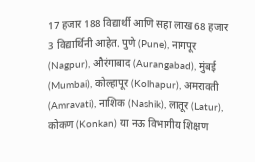17 हजार 188 विद्यार्थी आणि सहा लाख 68 हजार 3 विद्यार्थिनी आहेत. पुणे (Pune), नागपूर (Nagpur), औरंगाबाद (Aurangabad), मुंबई (Mumbai), कोल्हापूर (Kolhapur), अमरावती (Amravati), नाशिक (Nashik), लातूर (Latur), कोकण (Konkan) या नऊ विभागीय शिक्षण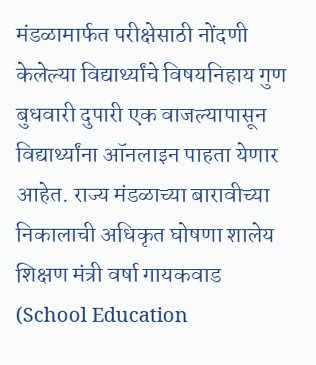मंडळामार्फत परीक्षेसाठी नोंदणी केलेल्या विद्यार्थ्यांचे विषयनिहाय गुण बुधवारी दुपारी एक वाजल्यापासून विद्यार्थ्यांना ऑनलाइन पाहता येणार आहेत. राज्य मंडळाच्या बारावीच्या निकालाची अधिकृत घोषणा शालेय शिक्षण मंत्री वर्षा गायकवाड (School Education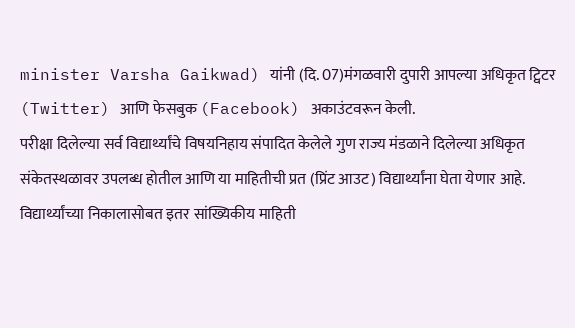minister Varsha Gaikwad) यांनी (दि. 07)मंगळवारी दुपारी आपल्या अधिकृत ट्विटर (Twitter) आणि फेसबुक (Facebook) अकाउंटवरून केली.
परीक्षा दिलेल्या सर्व विद्यार्थ्यांचे विषयनिहाय संपादित केलेले गुण राज्य मंडळाने दिलेल्या अधिकृत संकेतस्थळावर उपलब्ध होतील आणि या माहितीची प्रत (प्रिंट आउट) विद्यार्थ्यांना घेता येणार आहे. विद्यार्थ्यांच्या निकालासोबत इतर सांख्यिकीय माहिती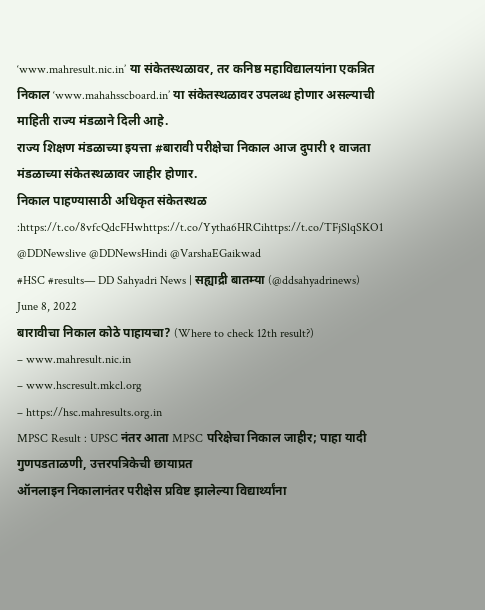‘www.mahresult.nic.in’ या संकेतस्थळावर, तर कनिष्ठ महाविद्यालयांना एकत्रित निकाल ‘www.mahahsscboard.in’ या संकेतस्थळावर उपलब्ध होणार असल्याची माहिती राज्य मंडळाने दिली आहे.
राज्य शिक्षण मंडळाच्या इयत्ता #बारावी परीक्षेचा निकाल आज दुपारी १ वाजता मंडळाच्या संकेतस्थळावर जाहीर होणार.
निकाल पाहण्यासाठी अधिकृत संकेतस्थळ :https://t.co/8vfcQdcFHwhttps://t.co/Yytha6HRCihttps://t.co/TFjSlqSKO1
@DDNewslive @DDNewsHindi @VarshaEGaikwad
#HSC #results— DD Sahyadri News | सह्याद्री बातम्या (@ddsahyadrinews) June 8, 2022
बारावीचा निकाल कोठे पाहायचा? (Where to check 12th result?)
– www.mahresult.nic.in
– www.hscresult.mkcl.org
– https://hsc.mahresults.org.in
MPSC Result : UPSC नंतर आता MPSC परिक्षेचा निकाल जाहीर; पाहा यादी
गुणपडताळणी, उत्तरपत्रिकेची छायाप्रत
ऑनलाइन निकालानंतर परीक्षेस प्रविष्ट झालेल्या विद्यार्थ्यांना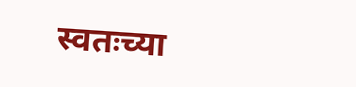स्वतःच्या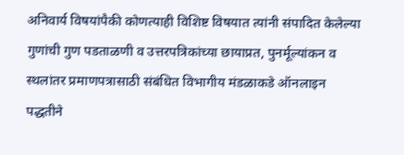अनिवार्य विषयांपैकी कोणत्याही विशिष्ट विषयात त्यांनी संपादित केलेल्या गुणांची गुण पडताळणी व उत्तरपत्रिकांच्या छायाप्रत, पुनर्मूल्यांकन व स्थलांतर प्रमाणपत्रासाठी संबंधित विभागीय मंडळाकडे ऑनलाइन पद्धतीने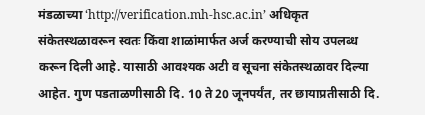मंडळाच्या ‘http://verification.mh-hsc.ac.in’ अधिकृत संकेतस्थळावरून स्वतः किंवा शाळांमार्फत अर्ज करण्याची सोय उपलब्ध करून दिली आहे. यासाठी आवश्यक अटी व सूचना संकेतस्थळावर दिल्या आहेत. गुण पडताळणीसाठी दि. 10 ते 20 जूनपर्यंत, तर छायाप्रतीसाठी दि.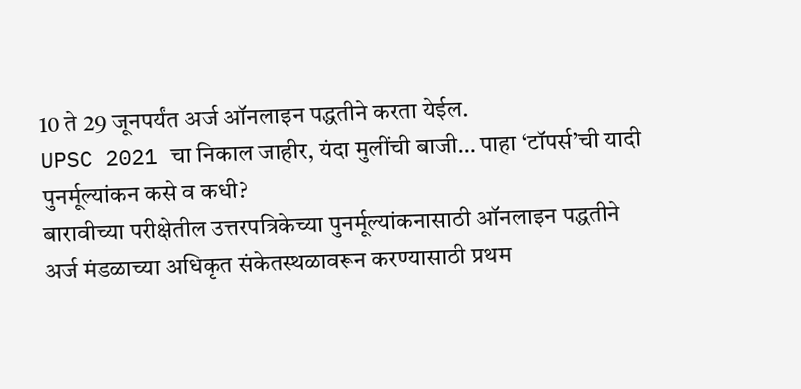10 ते 29 जूनपर्यंत अर्ज ऑनलाइन पद्धतीने करता येईल.
UPSC 2021 चा निकाल जाहीर, यंदा मुलींची बाजी… पाहा ‘टॉपर्स’ची यादी
पुनर्मूल्यांकन कसे व कधी?
बारावीच्या परीक्षेतील उत्तरपत्रिकेच्या पुनर्मूल्यांकनासाठी ऑनलाइन पद्धतीने अर्ज मंडळाच्या अधिकृत संकेतस्थळावरून करण्यासाठी प्रथम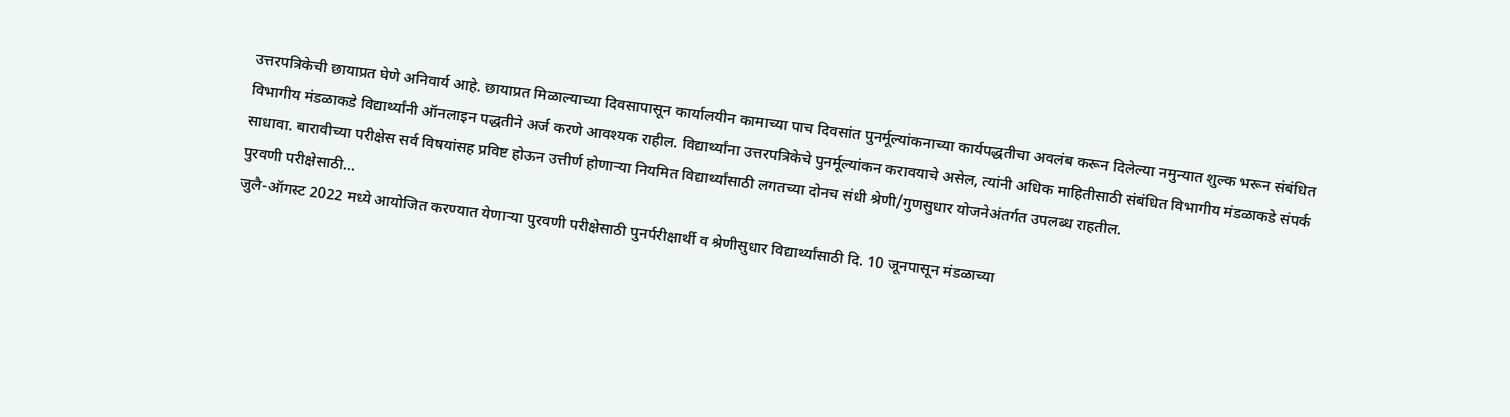उत्तरपत्रिकेची छायाप्रत घेणे अनिवार्य आहे. छायाप्रत मिळाल्याच्या दिवसापासून कार्यालयीन कामाच्या पाच दिवसांत पुनर्मूल्यांकनाच्या कार्यपद्धतीचा अवलंब करून दिलेल्या नमुन्यात शुल्क भरून संबंधित विभागीय मंडळाकडे विद्यार्थ्यांनी ऑनलाइन पद्धतीने अर्ज करणे आवश्यक राहील. विद्यार्थ्यांना उत्तरपत्रिकेचे पुनर्मूल्यांकन करावयाचे असेल, त्यांनी अधिक माहितीसाठी संबंधित विभागीय मंडळाकडे संपर्क साधावा. बारावीच्या परीक्षेस सर्व विषयांसह प्रविष्ट होऊन उत्तीर्ण होणाऱ्या नियमित विद्यार्थ्यांसाठी लगतच्या दोनच संधी श्रेणी/गुणसुधार योजनेअंतर्गत उपलब्ध राहतील.
पुरवणी परीक्षेसाठी…
जुलै-ऑगस्ट 2022 मध्ये आयोजित करण्यात येणाऱ्या पुरवणी परीक्षेसाठी पुनर्परीक्षार्थी व श्रेणीसुधार विद्यार्थ्यांसाठी दि. 10 जूनपासून मंडळाच्या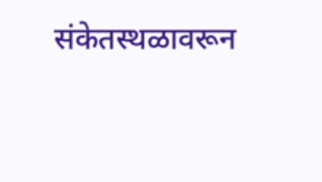संकेतस्थळावरून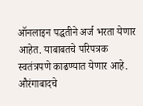ऑनलाइन पद्धतीने अर्ज भरता येणार आहेत. याबाबतचे परिपत्रक स्वतंत्रपणे काढण्यात येणार आहे.
औरंगाबादचे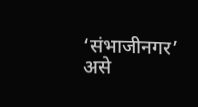‘संभाजीनगर’ असे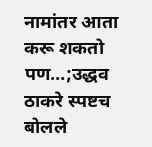नामांतर आता करू शकतो पण…;उद्धव ठाकरे स्पष्टच बोलले